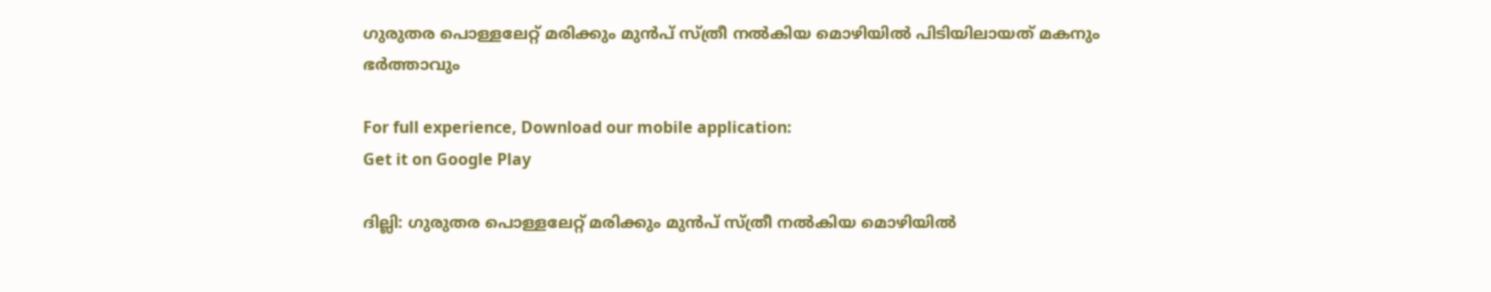ഗുരുതര പൊള്ളലേറ്റ് മരിക്കും മുൻപ് സ്ത്രീ നൽകിയ മൊഴിയിൽ പിടിയിലായത് മകനും ഭർത്താവും

For full experience, Download our mobile application:
Get it on Google Play

ദില്ലി: ഗുരുതര പൊള്ളലേറ്റ് മരിക്കും മുൻപ് സ്ത്രീ നൽകിയ മൊഴിയിൽ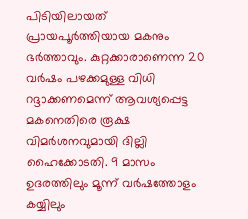പിടിയിലായത് പ്രായപൂർത്തിയായ മകനും ഭർത്താവും. കുറ്റക്കാരാണെന്ന 20 വർഷം പഴക്കമുള്ള വിധി റദ്ദാക്കണമെന്ന് ആവശ്യപ്പെട്ട മകനെതിരെ രൂക്ഷ വിമർശനവുമായി ദില്ലി ഹൈക്കോടതി. 9 മാസം ഉദരത്തിലും മൂന്ന് വർഷത്തോളം കയ്യിലും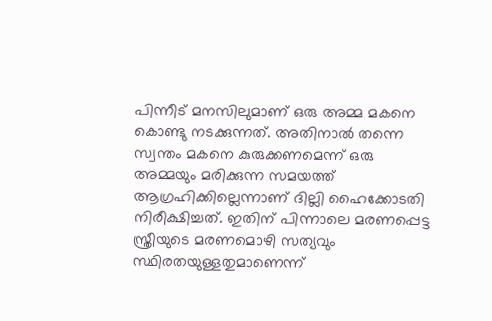പിന്നീട് മനസിലുമാണ് ഒരു അമ്മ മകനെ കൊണ്ടു നടക്കുന്നത്. അതിനാൽ തന്നെ സ്വന്തം മകനെ കുരുക്കണമെന്ന് ഒരു അമ്മയും മരിക്കുന്ന സമയത്ത് ആഗ്രഹിക്കില്ലെന്നാണ് ദില്ലി ഹൈക്കോടതി നിരീക്ഷിച്ചത്. ഇതിന് പിന്നാലെ മരണപ്പെട്ട സ്ത്രീയുടെ മരണമൊഴി സത്യവും സ്ഥിരതയുള്ളതുമാണെന്ന്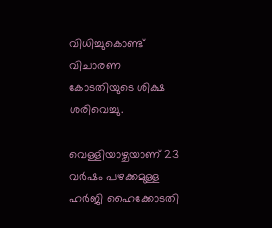വിധിച്ചുകൊണ്ട് വിചാരണ കോടതിയുടെ ശിക്ഷ ശരിവെച്ചു.

വെള്ളിയാഴ്ചയാണ് 23 വർഷം പഴക്കമുള്ള ഹർജി ഹൈക്കോടതി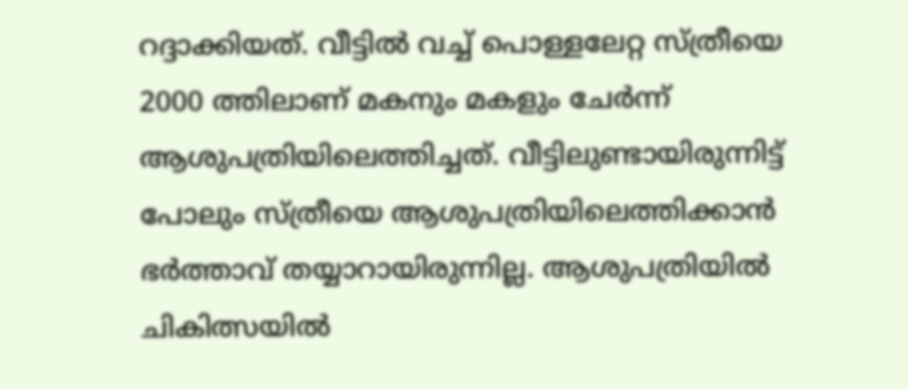റദ്ദാക്കിയത്. വീട്ടിൽ വച്ച് പൊള്ളലേറ്റ സ്ത്രീയെ 2000 ത്തിലാണ് മകനും മകളും ചേർന്ന് ആശുപത്രിയിലെത്തിച്ചത്. വീട്ടിലുണ്ടായിരുന്നിട്ട് പോലും സ്ത്രീയെ ആശുപത്രിയിലെത്തിക്കാൻ ഭർത്താവ് തയ്യാറായിരുന്നില്ല. ആശുപത്രിയിൽ ചികിത്സയിൽ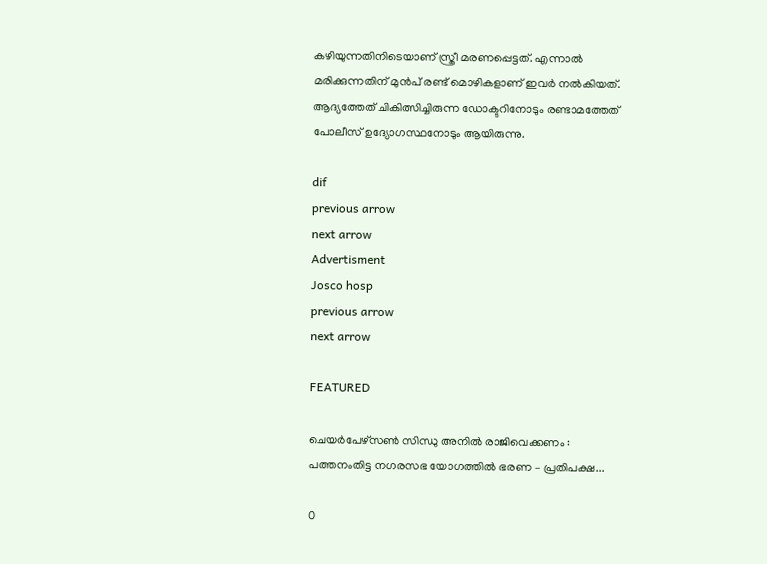കഴിയുന്നതിനിടെയാണ് സ്ത്രീ മരണപ്പെട്ടത്. എന്നാൽ മരിക്കുന്നതിന് മുൻപ് രണ്ട് മൊഴികളാണ് ഇവർ നൽകിയത്. ആദ്യത്തേത് ചികിത്സിച്ചിരുന്ന ഡോക്ടറിനോടും രണ്ടാമത്തേത് പോലീസ് ഉദ്യോഗസ്ഥനോടും ആയിരുന്നു.

dif
previous arrow
next arrow
Advertisment
Josco hosp
previous arrow
next arrow

FEATURED

ചെയര്‍പേഴ്സണ്‍ സിന്ധു അനില്‍ രാജിവെക്കണം : പത്തനംതിട്ട നഗരസഭ യോഗത്തില്‍ ഭരണ – പ്രതിപക്ഷ...

0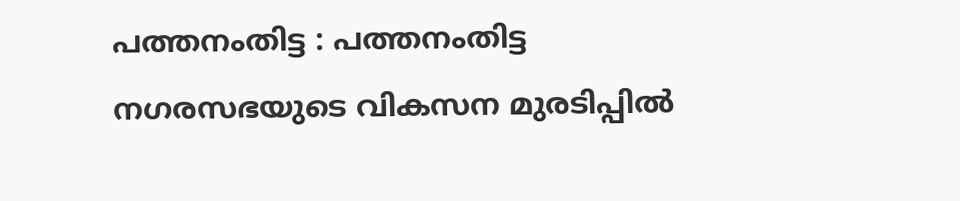പത്തനംതിട്ട : പത്തനംതിട്ട നഗരസഭയുടെ വികസന മുരടിപ്പില്‍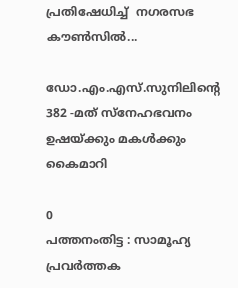പ്രതിഷേധിച്ച്  നഗരസഭ കൗണ്‍സില്‍...

ഡോ.എം.എസ്.സുനിലിന്റെ 382 -മത് സ്നേഹഭവനം ഉഷയ്ക്കും മകൾക്കും കൈമാറി

0
പത്തനംതിട്ട : സാമൂഹ്യ പ്രവർത്തക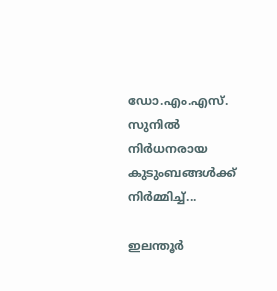ഡോ.എം.എസ്. സുനിൽ നിര്‍ധനരായ കുടുംബങ്ങൾക്ക് നിര്‍മ്മിച്ച്...

ഇലന്തൂര്‍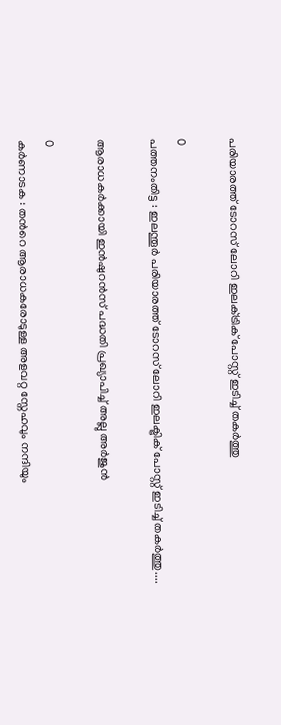പരിയാരത്ത് ടോറസ് ലോറി ഇലക്‌ട്രിക് പോസ്റ്റ് ഇടിച്ച് തകര്‍ത്തു

0
പത്തനംതിട്ട : ഇലന്തൂര്‍ പരിയാരത്ത് ടോറസ് ലോറി ഇലക്ട്രിക് പോസ്റ്റ് ഇടിച്ച് തകര്‍ത്തു....

ആരാധകർക്കായി ഇൻഷുറൻസ് പദ്ധതി പ്രഖ്യാപിച്ച് അല്ലു അർജുൻ

0
കർണാടക : തന്‍റെ ആരാധകരോടുള്ള അളവറ്റ സ്നേഹവും നന്ദിയും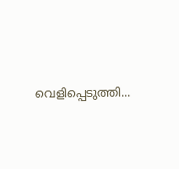വെളിപ്പെടുത്തി...